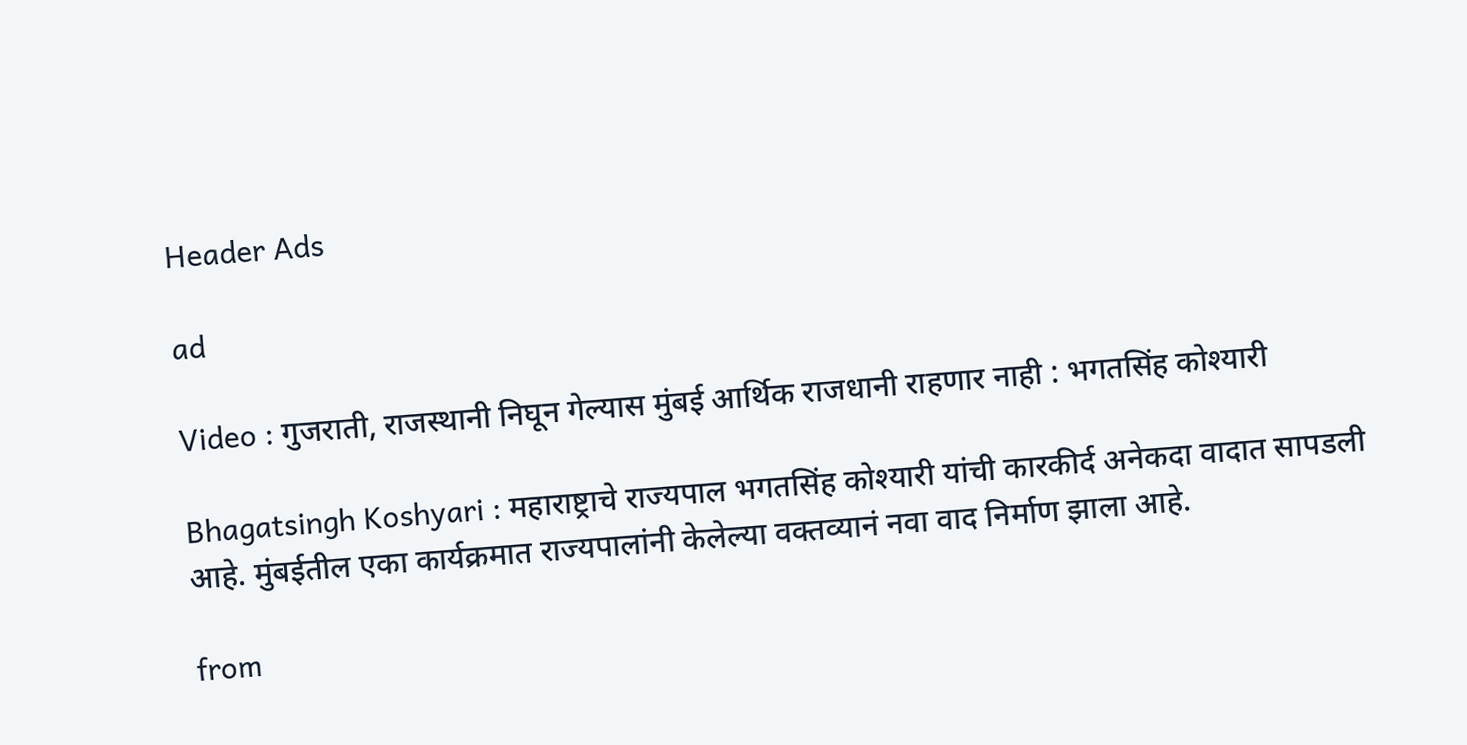Header Ads

ad

Video : गुजराती, राजस्थानी निघून गेल्यास मुंबई आर्थिक राजधानी राहणार नाही : भगतसिंह कोश्यारी

Bhagatsingh Koshyari : महाराष्ट्राचे राज्यपाल भगतसिंह कोश्यारी यांची कारकीर्द अनेकदा वादात सापडली आहे. मुंबईतील एका कार्यक्रमात राज्यपालांनी केलेल्या वक्तव्यानं नवा वाद निर्माण झाला आहे.

from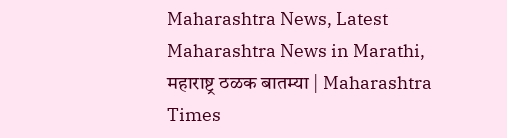Maharashtra News, Latest Maharashtra News in Marathi, महाराष्ट्र ठळक बातम्या | Maharashtra Times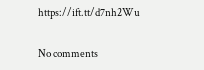https://ift.tt/d7nh2Wu

No comments